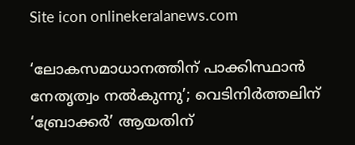Site icon onlinekeralanews.com

‘ലോകസമാധാനത്തിന് പാക്കിസ്ഥാൻ നേതൃത്വം നൽകുന്നു’; വെടിനിർത്തലിന് ‘ബ്രോക്കർ’ ആയതിന്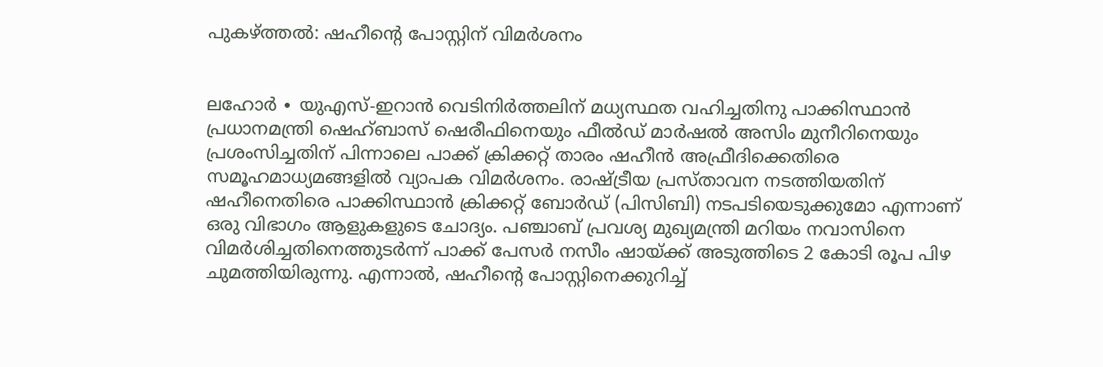പുകഴ്ത്തൽ: ഷഹീന്റെ പോസ്റ്റിന് വിമർശനം


ലഹോർ ∙ യുഎസ്-ഇറാൻ വെടിനിർത്തലിന് മധ്യസ്ഥത വഹിച്ചതിനു പാക്കിസ്ഥാന്‍ പ്രധാനമന്ത്രി ഷെഹ്ബാസ് ഷെരീഫിനെയും ഫീൽഡ് മാർഷൽ അസിം മുനീറിനെയും പ്രശംസിച്ചതിന് പിന്നാലെ പാക്ക് ക്രിക്കറ്റ് താരം ഷഹീൻ അഫ്രീദിക്കെതിരെ സമൂഹമാധ്യമങ്ങളിൽ വ്യാപക വിമർശനം. രാഷ്ട്രീയ പ്രസ്താവന നടത്തിയതിന് ഷഹീനെതിരെ പാക്കിസ്ഥാൻ ക്രിക്കറ്റ് ബോർഡ് (പിസിബി) നടപടിയെടുക്കുമോ എന്നാണ് ഒരു വിഭാഗം ആളുകളുടെ ചോദ്യം. പഞ്ചാബ് പ്രവശ്യ മുഖ്യമന്ത്രി മറിയം നവാസിനെ വിമർശിച്ചതിനെത്തുടർന്ന് പാക്ക് പേസർ നസീം ഷായ്ക്ക് അടുത്തിടെ 2 കോടി രൂപ പിഴ ചുമത്തിയിരുന്നു. എന്നാൽ, ഷഹീന്റെ പോസ്റ്റിനെക്കുറിച്ച്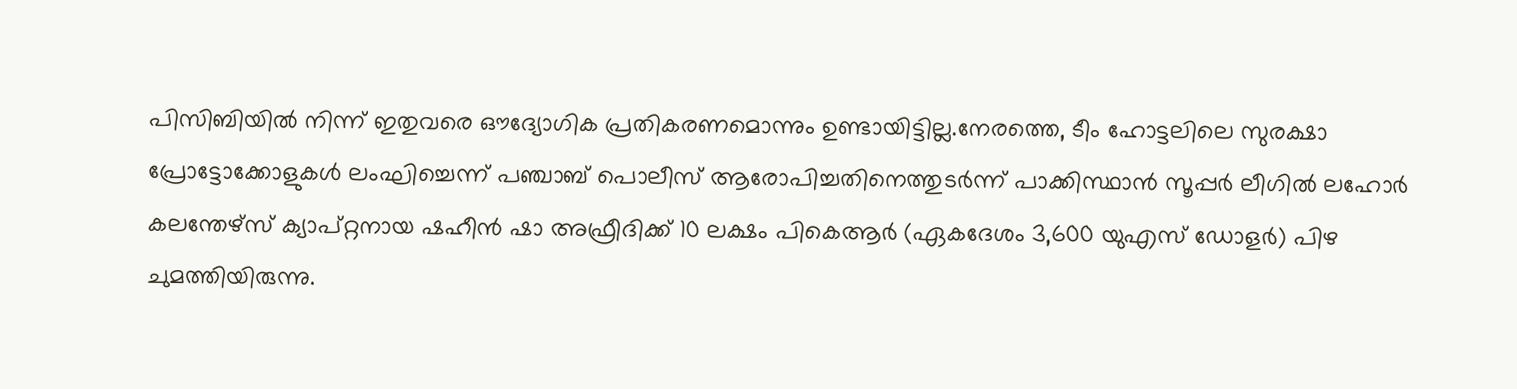പിസിബിയിൽ നിന്ന് ഇതുവരെ ഔദ്യോഗിക പ്രതികരണമൊന്നും ഉണ്ടായിട്ടില്ല.നേരത്തെ, ടീം ഹോട്ടലിലെ സുരക്ഷാ പ്രോട്ടോക്കോളുകൾ ലംഘിച്ചെന്ന് പഞ്ചാബ് പൊലീസ് ആരോപിച്ചതിനെത്തുടർന്ന് പാക്കിസ്ഥാൻ സൂപ്പർ ലീഗിൽ ലഹോർ കലന്തേഴ്സ് ക്യാപ്റ്റനായ ഷഹീൻ ഷാ അഫ്രീദിക്ക് 10 ലക്ഷം പികെആർ (ഏകദേശം 3,600 യുഎസ് ഡോളർ) പിഴ ചുമത്തിയിരുന്നു.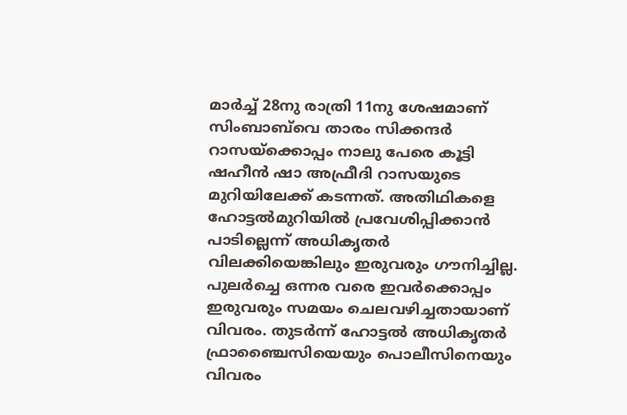മാർച്ച് 28നു രാത്രി 11നു ശേഷമാണ് സിംബാബ്‌വെ താരം സിക്കന്ദര്‍ റാസയ്ക്കൊപ്പം നാലു പേരെ കൂട്ടി ഷഹീന്‍ ഷാ അഫ്രീദി റാസയുടെ മുറിയിലേക്ക് കടന്നത്. അതിഥികളെ ഹോട്ടല്‍മുറിയില്‍ പ്രവേശിപ്പിക്കാന്‍ പാടില്ലെന്ന് അധികൃതര്‍ വിലക്കിയെങ്കിലും ഇരുവരും ഗൗനിച്ചില്ല. പുലര്‍ച്ചെ ഒന്നര വരെ ഇവര്‍ക്കൊപ്പം ഇരുവരും സമയം ചെലവഴിച്ചതായാണ് വിവരം. തുടര്‍ന്ന് ഹോട്ടല്‍ അധികൃതര്‍ ഫ്രാഞ്ചൈസിയെയും പൊലീസിനെയും വിവരം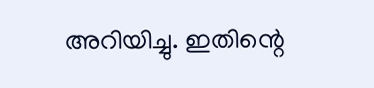അറിയിച്ചു. ഇതിന്റെ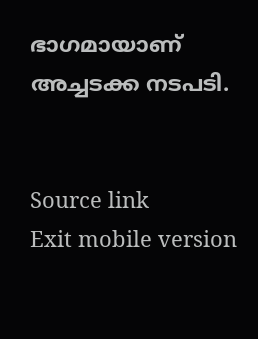ഭാഗമായാണ് അച്ചടക്ക നടപടി.


Source link
Exit mobile version